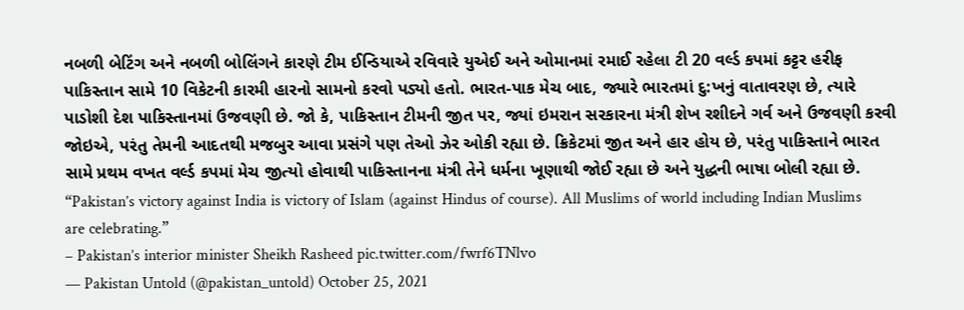નબળી બેટિંગ અને નબળી બોલિંગને કારણે ટીમ ઈન્ડિયાએ રવિવારે યુએઈ અને ઓમાનમાં રમાઈ રહેલા ટી 20 વર્લ્ડ કપમાં કટ્ટર હરીફ પાકિસ્તાન સામે 10 વિકેટની કારમી હારનો સામનો કરવો પડ્યો હતો. ભારત-પાક મેચ બાદ, જ્યારે ભારતમાં દુ:ખનું વાતાવરણ છે, ત્યારે પાડોશી દેશ પાકિસ્તાનમાં ઉજવણી છે. જો કે, પાકિસ્તાન ટીમની જીત પર, જ્યાં ઇમરાન સરકારના મંત્રી શેખ રશીદને ગર્વ અને ઉજવણી કરવી જોઇએ, પરંતુ તેમની આદતથી મજબુર આવા પ્રસંગે પણ તેઓ ઝેર ઓકી રહ્યા છે. ક્રિકેટમાં જીત અને હાર હોય છે, પરંતુ પાકિસ્તાને ભારત સામે પ્રથમ વખત વર્લ્ડ કપમાં મેચ જીત્યો હોવાથી પાકિસ્તાનના મંત્રી તેને ધર્મના ખૂણાથી જોઈ રહ્યા છે અને યુદ્ધની ભાષા બોલી રહ્યા છે.
“Pakistan’s victory against India is victory of Islam (against Hindus of course). All Muslims of world including Indian Muslims are celebrating.”
– Pakistan’s interior minister Sheikh Rasheed pic.twitter.com/fwrf6TNlvo
— Pakistan Untold (@pakistan_untold) October 25, 2021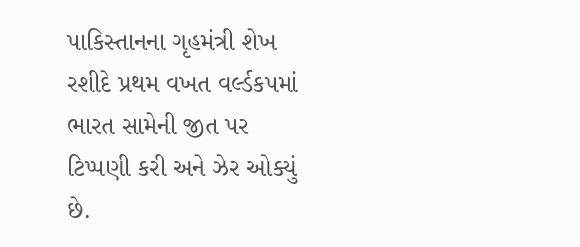પાકિસ્તાનના ગૃહમંત્રી શેખ રશીદે પ્રથમ વખત વર્લ્ડકપમાં ભારત સામેની જીત પર ટિપ્પણી કરી અને ઝેર ઓક્યું છે.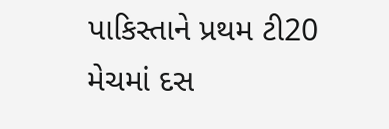પાકિસ્તાને પ્રથમ ટી20 મેચમાં દસ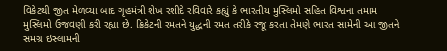વિકેટથી જીત મેળવ્યા બાદ ગૃહમંત્રી શેખ રશીદે રવિવારે કહ્યું કે ભારતીય મુસ્લિમો સહિત વિશ્વના તમામ મુસ્લિમો ઉજવણી કરી રહ્યા છે. ક્રિકેટની રમતને યુદ્ધની રમત તરીકે રજૂ કરતા તેમણે ભારત સામેની આ જીતને સમગ્ર ઇસ્લામની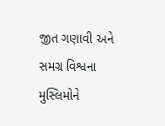જીત ગણાવી અને સમગ્ર વિશ્વના મુસ્લિમોને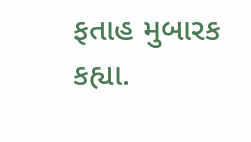ફતાહ મુબારક કહ્યા.